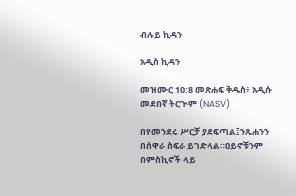ብሉይ ኪዳን

አዲስ ኪዳን

መዝሙር 10:8 መጽሐፍ ቅዱስ፥ አዲሱ መደበኛ ትርጒም (NASV)

በየመንደሩ ሥርቻ ያደፍጣል፤ንጹሐንን በሰዋራ ስፍራ ይገድላል።ዐይኖቹንም በምስኪኖች ላይ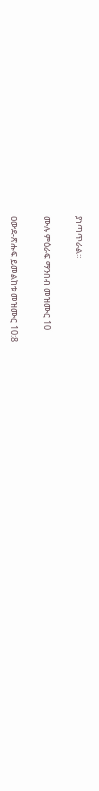ያነጣጥራል።

ሙሉ ምዕራፍ ማንበብ መዝሙር 10

ዐውደ-ጽሑፍ ይመልከቱ መዝሙር 10:8